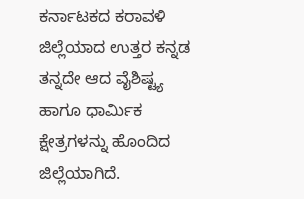ಕರ್ನಾಟಕದ ಕರಾವಳಿ ಜಿಲ್ಲೆಯಾದ ಉತ್ತರ ಕನ್ನಡ ತನ್ನದೇ ಆದ ವೈಶಿಷ್ಟ್ಯ ಹಾಗೂ ಧಾರ್ಮಿಕ ಕ್ಷೇತ್ರಗಳನ್ನು ಹೊಂದಿದ ಜಿಲ್ಲೆಯಾಗಿದೆ.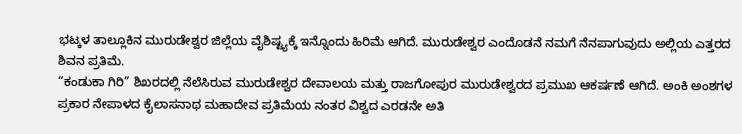ಭಟ್ಕಳ ತಾಲ್ಲೂಕಿನ ಮುರುಡೇಶ್ವರ ಜಿಲ್ಲೆಯ ವೈಶಿಷ್ಟ್ಯಕ್ಕೆ ಇನ್ನೊಂದು ಹಿರಿಮೆ ಆಗಿದೆ. ಮುರುಡೇಶ್ವರ ಎಂದೊಡನೆ ನಮಗೆ ನೆನಪಾಗುವುದು ಅಲ್ಲಿಯ ಎತ್ತರದ ಶಿವನ ಪ್ರತಿಮೆ.
“ಕಂಡುಕಾ ಗಿರಿ” ಶಿಖರದಲ್ಲಿ ನೆಲೆಸಿರುವ ಮುರುಡೇಶ್ವರ ದೇವಾಲಯ ಮತ್ತು ರಾಜಗೋಪುರ ಮುರುಡೇಶ್ವರದ ಪ್ರಮುಖ ಆಕರ್ಷಣೆ ಆಗಿದೆ. ಅಂಕಿ ಅಂಶಗಳ ಪ್ರಕಾರ ನೇಪಾಳದ ಕೈಲಾಸನಾಥ ಮಹಾದೇವ ಪ್ರತಿಮೆಯ ನಂತರ ವಿಶ್ವದ ಎರಡನೇ ಅತಿ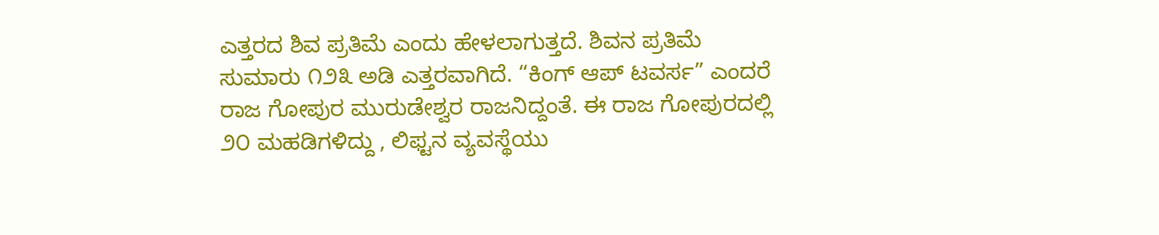ಎತ್ತರದ ಶಿವ ಪ್ರತಿಮೆ ಎಂದು ಹೇಳಲಾಗುತ್ತದೆ. ಶಿವನ ಪ್ರತಿಮೆ ಸುಮಾರು ೧೨೩ ಅಡಿ ಎತ್ತರವಾಗಿದೆ. “ಕಿಂಗ್ ಆಪ್ ಟವರ್ಸ” ಎಂದರೆ ರಾಜ ಗೋಪುರ ಮುರುಡೇಶ್ವರ ರಾಜನಿದ್ದಂತೆ. ಈ ರಾಜ ಗೋಪುರದಲ್ಲಿ ೨೦ ಮಹಡಿಗಳಿದ್ದು , ಲಿಫ್ಟನ ವ್ಯವಸ್ಥೆಯು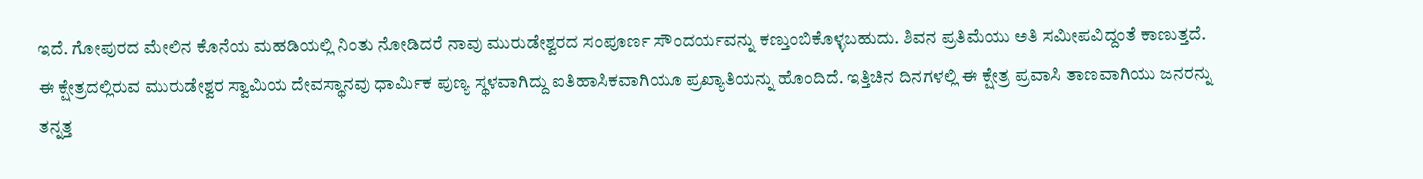ಇದೆ. ಗೋಪುರದ ಮೇಲಿನ ಕೊನೆಯ ಮಹಡಿಯಲ್ಲಿ ನಿಂತು ನೋಡಿದರೆ ನಾವು ಮುರುಡೇಶ್ವರದ ಸಂಪೂರ್ಣ ಸೌಂದರ್ಯವನ್ನು ಕಣ್ತುಂಬಿಕೊಳ್ಳಬಹುದು. ಶಿವನ ಪ್ರತಿಮೆಯು ಅತಿ ಸಮೀಪವಿದ್ದಂತೆ ಕಾಣುತ್ತದೆ.
ಈ ಕ್ಷೇತ್ರದಲ್ಲಿರುವ ಮುರುಡೇಶ್ವರ ಸ್ವಾಮಿಯ ದೇವಸ್ಥಾನವು ಧಾರ್ಮಿಕ ಪುಣ್ಯ ಸ್ಥಳವಾಗಿದ್ದು ಐತಿಹಾಸಿಕವಾಗಿಯೂ ಪ್ರಖ್ಯಾತಿಯನ್ನು ಹೊಂದಿದೆ. ಇತ್ತಿಚಿನ ದಿನಗಳಲ್ಲಿ ಈ ಕ್ಷೇತ್ರ ಪ್ರವಾಸಿ ತಾಣವಾಗಿಯು ಜನರನ್ನು ತನ್ನತ್ತ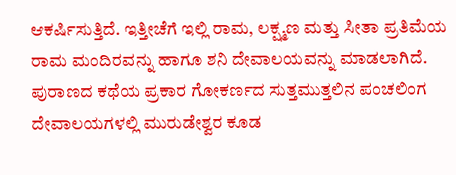ಆಕರ್ಷಿಸುತ್ತಿದೆ. ಇತ್ತೀಚೆಗೆ ಇಲ್ಲಿ ರಾಮ, ಲಕ್ಷ್ಮಣ ಮತ್ತು ಸೀತಾ ಪ್ರತಿಮೆಯ ರಾಮ ಮಂದಿರವನ್ನು ಹಾಗೂ ಶನಿ ದೇವಾಲಯವನ್ನು ಮಾಡಲಾಗಿದೆ.
ಪುರಾಣದ ಕಥೆಯ ಪ್ರಕಾರ ಗೋಕರ್ಣದ ಸುತ್ತಮುತ್ತಲಿನ ಪಂಚಲಿಂಗ ದೇವಾಲಯಗಳಲ್ಲಿ ಮುರುಡೇಶ್ವರ ಕೂಡ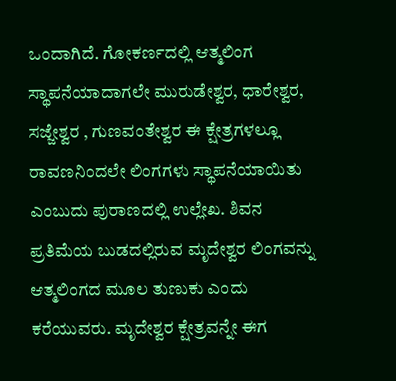ಒಂದಾಗಿದೆ. ಗೋಕರ್ಣದಲ್ಲಿ ಆತ್ಮಲಿಂಗ ಸ್ಥಾಪನೆಯಾದಾಗಲೇ ಮುರುಡೇಶ್ವರ, ಧಾರೇಶ್ವರ, ಸಜ್ಜೇಶ್ವರ , ಗುಣವಂತೇಶ್ವರ ಈ ಕ್ಷೇತ್ರಗಳಲ್ಲೂ ರಾವಣನಿಂದಲೇ ಲಿಂಗಗಳು ಸ್ಥಾಪನೆಯಾಯಿತು ಎಂಬುದು ಪುರಾಣದಲ್ಲಿ ಉಲ್ಲೇಖ. ಶಿವನ ಪ್ರತಿಮೆಯ ಬುಡದಲ್ಲಿರುವ ಮೃದೇಶ್ವರ ಲಿಂಗವನ್ನು ಆತ್ಮಲಿಂಗದ ಮೂಲ ತುಣುಕು ಎಂದು ಕರೆಯುವರು. ಮೃದೇಶ್ವರ ಕ್ಷೇತ್ರವನ್ನೇ ಈಗ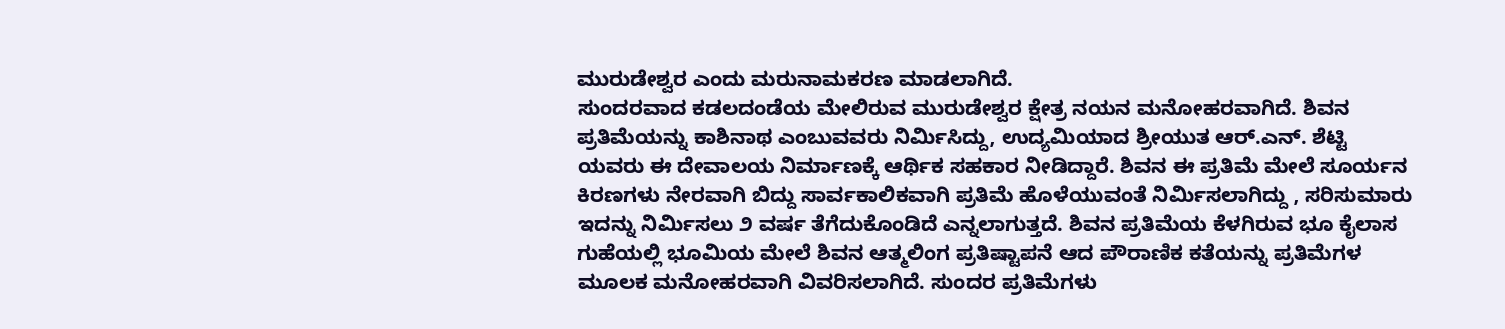ಮುರುಡೇಶ್ವರ ಎಂದು ಮರುನಾಮಕರಣ ಮಾಡಲಾಗಿದೆ.
ಸುಂದರವಾದ ಕಡಲದಂಡೆಯ ಮೇಲಿರುವ ಮುರುಡೇಶ್ವರ ಕ್ಷೇತ್ರ ನಯನ ಮನೋಹರವಾಗಿದೆ. ಶಿವನ ಪ್ರತಿಮೆಯನ್ನು ಕಾಶಿನಾಥ ಎಂಬುವವರು ನಿರ್ಮಿಸಿದ್ದು, ಉದ್ಯಮಿಯಾದ ಶ್ರೀಯುತ ಆರ್.ಎನ್. ಶೆಟ್ಟಿ ಯವರು ಈ ದೇವಾಲಯ ನಿರ್ಮಾಣಕ್ಕೆ ಆರ್ಥಿಕ ಸಹಕಾರ ನೀಡಿದ್ದಾರೆ. ಶಿವನ ಈ ಪ್ರತಿಮೆ ಮೇಲೆ ಸೂರ್ಯನ ಕಿರಣಗಳು ನೇರವಾಗಿ ಬಿದ್ದು ಸಾರ್ವಕಾಲಿಕವಾಗಿ ಪ್ರತಿಮೆ ಹೊಳೆಯುವಂತೆ ನಿರ್ಮಿಸಲಾಗಿದ್ದು , ಸರಿಸುಮಾರು ಇದನ್ನು ನಿರ್ಮಿಸಲು ೨ ವರ್ಷ ತೆಗೆದುಕೊಂಡಿದೆ ಎನ್ನಲಾಗುತ್ತದೆ. ಶಿವನ ಪ್ರತಿಮೆಯ ಕೆಳಗಿರುವ ಭೂ ಕೈಲಾಸ ಗುಹೆಯಲ್ಲಿ ಭೂಮಿಯ ಮೇಲೆ ಶಿವನ ಆತ್ಮಲಿಂಗ ಪ್ರತಿಷ್ಟಾಪನೆ ಆದ ಪೌರಾಣಿಕ ಕತೆಯನ್ನು ಪ್ರತಿಮೆಗಳ ಮೂಲಕ ಮನೋಹರವಾಗಿ ವಿವರಿಸಲಾಗಿದೆ. ಸುಂದರ ಪ್ರತಿಮೆಗಳು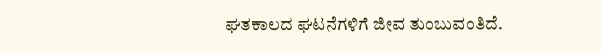ಘತಕಾಲದ ಘಟನೆಗಳಿಗೆ ಜೀವ ತುಂಬುವಂತಿದೆ.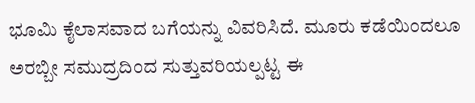ಭೂಮಿ ಕೈಲಾಸವಾದ ಬಗೆಯನ್ನು ವಿವರಿಸಿದೆ. ಮೂರು ಕಡೆಯಿಂದಲೂ ಅರಬ್ಬೀ ಸಮುದ್ರದಿಂದ ಸುತ್ತುವರಿಯಲ್ಪಟ್ಟ ಈ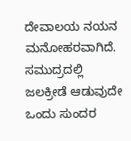ದೇವಾಲಯ ನಯನ ಮನೋಹರವಾಗಿದೆ. ಸಮುದ್ರದಲ್ಲಿ ಜಲಕ್ರೀಡೆ ಆಡುವುದೇ ಒಂದು ಸುಂದರ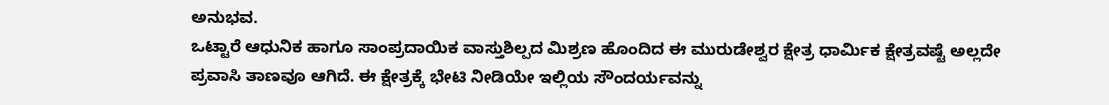ಅನುಭವ.
ಒಟ್ಟಾರೆ ಆಧುನಿಕ ಹಾಗೂ ಸಾಂಪ್ರದಾಯಿಕ ವಾಸ್ತುಶಿಲ್ಪದ ಮಿಶ್ರಣ ಹೊಂದಿದ ಈ ಮುರುಡೇಶ್ವರ ಕ್ಷೇತ್ರ ಧಾರ್ಮಿಕ ಕ್ಷೇತ್ರವಷ್ಟೆ ಅಲ್ಲದೇ ಪ್ರವಾಸಿ ತಾಣವೂ ಆಗಿದೆ. ಈ ಕ್ಷೇತ್ರಕ್ಕೆ ಭೇಟಿ ನೀಡಿಯೇ ಇಲ್ಲಿಯ ಸೌಂದರ್ಯವನ್ನು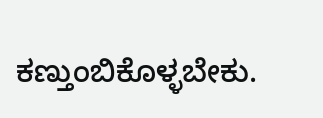ಕಣ್ತುಂಬಿಕೊಳ್ಳಬೇಕು.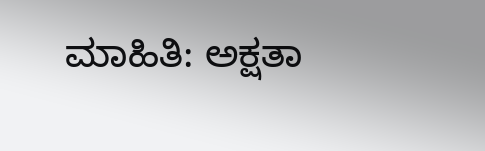ಮಾಹಿತಿ: ಅಕ್ಷತಾ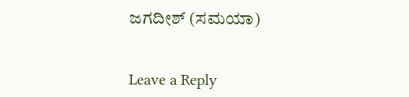ಜಗದೀಶ್ (ಸಮಯಾ)


Leave a Reply